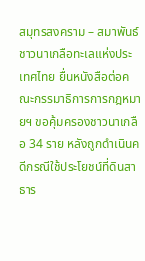สมุทรสงคราม – สมาพันธ์ชาวนาเกลือทะเลแห่งประเทศไทย ยื่นหนังสือต่อคณะกรรมาธิการการกฎหมายฯ ขอคุ้มครองชาวนาเกลือ 34 ราย หลังถูกดำเนินคดีกรณีใช้ประโยชน์ที่ดินสาธาร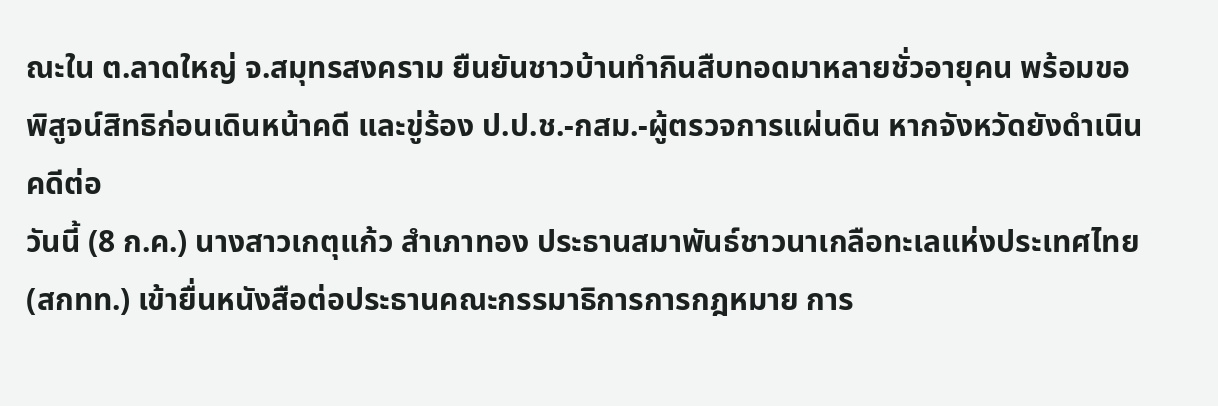ณะใน ต.ลาดใหญ่ จ.สมุทรสงคราม ยืนยันชาวบ้านทำกินสืบทอดมาหลายชั่วอายุคน พร้อมขอพิสูจน์สิทธิก่อนเดินหน้าคดี และขู่ร้อง ป.ป.ช.-กสม.-ผู้ตรวจการแผ่นดิน หากจังหวัดยังดำเนินคดีต่อ
วันนี้ (8 ก.ค.) นางสาวเกตุแก้ว สำเภาทอง ประธานสมาพันธ์ชาวนาเกลือทะเลแห่งประเทศไทย (สกทท.) เข้ายื่นหนังสือต่อประธานคณะกรรมาธิการการกฎหมาย การ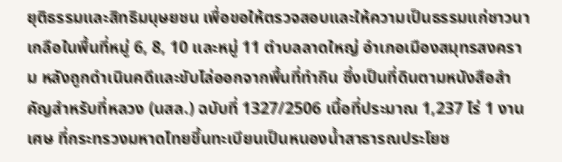ยุติธรรมและสิทธิมนุษยชน เพื่อขอให้ตรวจสอบและให้ความเป็นธรรมแก่ชาวนาเกลือในพื้นที่หมู่ 6, 8, 10 และหมู่ 11 ตำบลลาดใหญ่ อำเภอเมืองสมุทรสงคราม หลังถูกดำเนินคดีและขับไล่ออกจากพื้นที่ทำกิน ซึ่งเป็นที่ดินตามหนังสือสำคัญสำหรับที่หลวง (นสล.) ฉบับที่ 1327/2506 เนื้อที่ประมาณ 1,237 ไร่ 1 งานเศษ ที่กระทรวงมหาดไทยขึ้นทะเบียนเป็นหนองน้ำสาธารณประโยช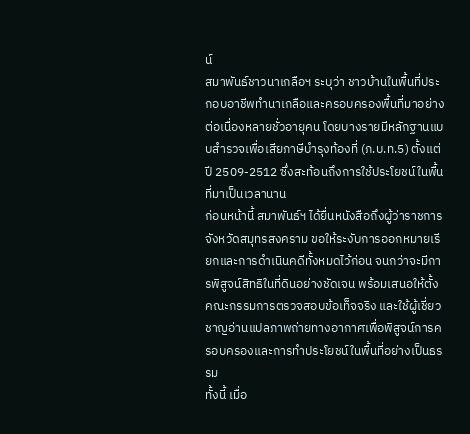น์
สมาพันธ์ชาวนาเกลือฯ ระบุว่า ชาวบ้านในพื้นที่ประกอบอาชีพทำนาเกลือและครอบครองพื้นที่มาอย่างต่อเนื่องหลายชั่วอายุคน โดยบางรายมีหลักฐานแบบสำรวจเพื่อเสียภาษีบำรุงท้องที่ (ภ.บ.ท.5) ตั้งแต่ปี 2509-2512 ซึ่งสะท้อนถึงการใช้ประโยชน์ในพื้นที่มาเป็นเวลานาน
ก่อนหน้านี้ สมาพันธ์ฯ ได้ยื่นหนังสือถึงผู้ว่าราชการจังหวัดสมุทรสงคราม ขอให้ระงับการออกหมายเรียกและการดำเนินคดีทั้งหมดไว้ก่อน จนกว่าจะมีการพิสูจน์สิทธิในที่ดินอย่างชัดเจน พร้อมเสนอให้ตั้งคณะกรรมการตรวจสอบข้อเท็จจริง และใช้ผู้เชี่ยวชาญอ่านแปลภาพถ่ายทางอากาศเพื่อพิสูจน์การครอบครองและการทำประโยชน์ในพื้นที่อย่างเป็นธรรม
ทั้งนี้ เมื่อ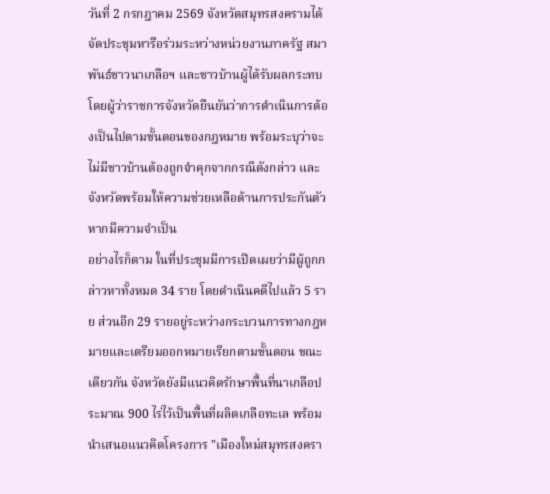วันที่ 2 กรกฎาคม 2569 จังหวัดสมุทรสงครามได้จัดประชุมหารือร่วมระหว่างหน่วยงานภาครัฐ สมาพันธ์ชาวนาเกลือฯ และชาวบ้านผู้ได้รับผลกระทบ โดยผู้ว่าราชการจังหวัดยืนยันว่าการดำเนินการต้องเป็นไปตามขั้นตอนของกฎหมาย พร้อมระบุว่าจะไม่มีชาวบ้านต้องถูกจำคุกจากกรณีดังกล่าว และจังหวัดพร้อมให้ความช่วยเหลือด้านการประกันตัวหากมีความจำเป็น
อย่างไรก็ตาม ในที่ประชุมมีการเปิดเผยว่ามีผู้ถูกกล่าวหาทั้งหมด 34 ราย โดยดำเนินคดีไปแล้ว 5 ราย ส่วนอีก 29 รายอยู่ระหว่างกระบวนการทางกฎหมายและเตรียมออกหมายเรียกตามขั้นตอน ขณะเดียวกัน จังหวัดยังมีแนวคิดรักษาพื้นที่นาเกลือประมาณ 900 ไร่ไว้เป็นพื้นที่ผลิตเกลือทะเล พร้อมนำเสนอแนวคิดโครงการ "เมืองใหม่สมุทรสงครา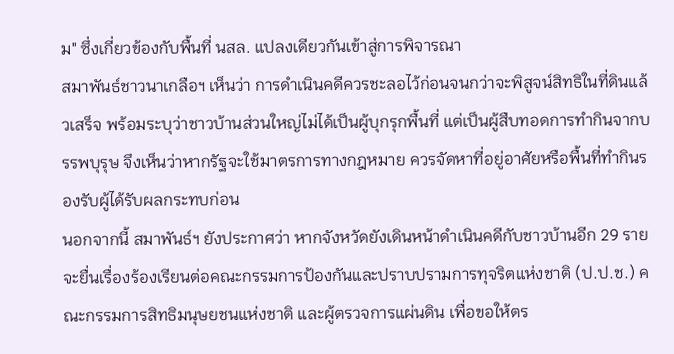ม" ซึ่งเกี่ยวข้องกับพื้นที่ นสล. แปลงเดียวกันเข้าสู่การพิจารณา
สมาพันธ์ชาวนาเกลือฯ เห็นว่า การดำเนินคดีควรชะลอไว้ก่อนจนกว่าจะพิสูจน์สิทธิในที่ดินแล้วเสร็จ พร้อมระบุว่าชาวบ้านส่วนใหญ่ไม่ได้เป็นผู้บุกรุกพื้นที่ แต่เป็นผู้สืบทอดการทำกินจากบรรพบุรุษ จึงเห็นว่าหากรัฐจะใช้มาตรการทางกฎหมาย ควรจัดหาที่อยู่อาศัยหรือพื้นที่ทำกินรองรับผู้ได้รับผลกระทบก่อน
นอกจากนี้ สมาพันธ์ฯ ยังประกาศว่า หากจังหวัดยังเดินหน้าดำเนินคดีกับชาวบ้านอีก 29 ราย จะยื่นเรื่องร้องเรียนต่อคณะกรรมการป้องกันและปราบปรามการทุจริตแห่งชาติ (ป.ป.ช.) คณะกรรมการสิทธิมนุษยชนแห่งชาติ และผู้ตรวจการแผ่นดิน เพื่อขอให้ตร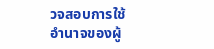วจสอบการใช้อำนาจของผู้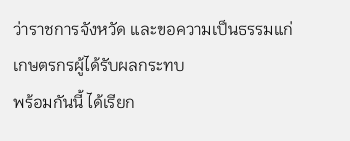ว่าราชการจังหวัด และขอความเป็นธรรมแก่เกษตรกรผู้ได้รับผลกระทบ
พร้อมกันนี้ ได้เรียก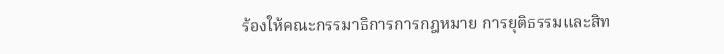ร้องให้คณะกรรมาธิการการกฎหมาย การยุติธรรมและสิท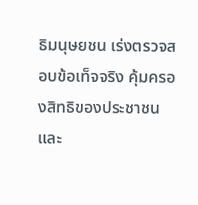ธิมนุษยชน เร่งตรวจสอบข้อเท็จจริง คุ้มครองสิทธิของประชาชน และ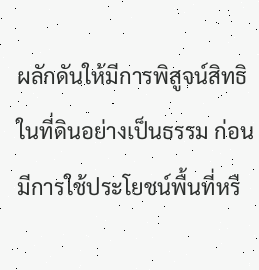ผลักดันให้มีการพิสูจน์สิทธิในที่ดินอย่างเป็นธรรม ก่อนมีการใช้ประโยชน์พื้นที่หรื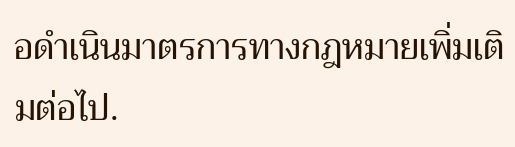อดำเนินมาตรการทางกฎหมายเพิ่มเติมต่อไป.